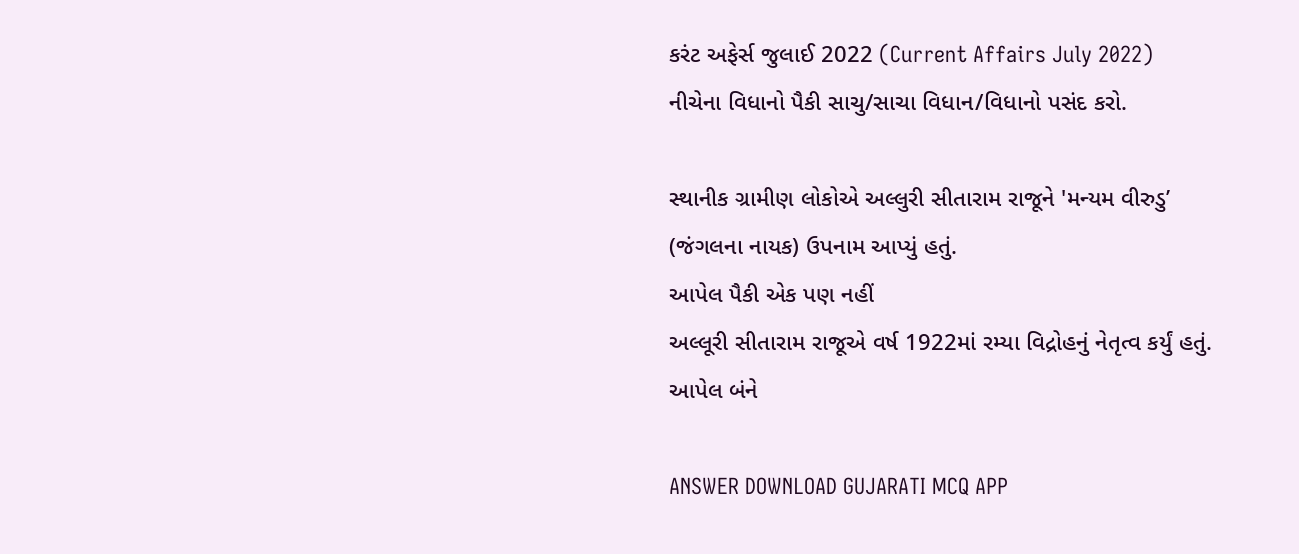કરંટ અફેર્સ જુલાઈ 2022 (Current Affairs July 2022)
નીચેના વિધાનો પૈકી સાચુ/સાચા વિધાન/વિધાનો પસંદ કરો.

સ્થાનીક ગ્રામીણ લોકોએ અલ્લુરી સીતારામ રાજૂને 'મન્યમ વીરુડુ’ (જંગલના નાયક) ઉપનામ આપ્યું હતું.
આપેલ પૈકી એક પણ નહીં
અલ્લૂરી સીતારામ રાજૂએ વર્ષ 1922માં રમ્યા વિદ્રોહનું નેતૃત્વ કર્યું હતું.
આપેલ બંને

ANSWER DOWNLOAD GUJARATI MCQ APP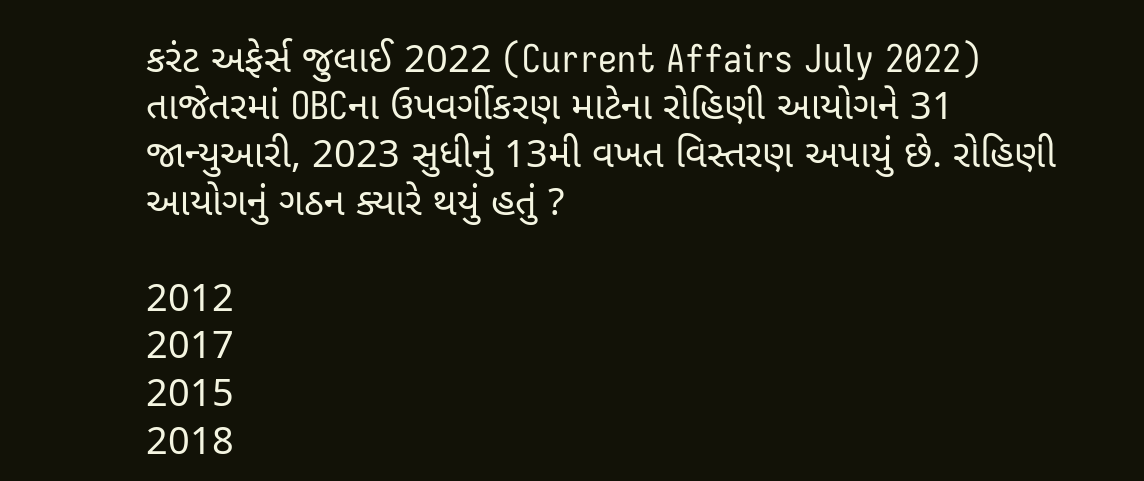કરંટ અફેર્સ જુલાઈ 2022 (Current Affairs July 2022)
તાજેતરમાં OBCના ઉપવર્ગીકરણ માટેના રોહિણી આયોગને 31 જાન્યુઆરી, 2023 સુધીનું 13મી વખત વિસ્તરણ અપાયું છે. રોહિણી આયોગનું ગઠન ક્યારે થયું હતું ?

2012
2017
2015
2018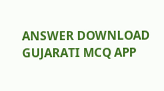ANSWER DOWNLOAD GUJARATI MCQ APP